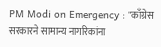PM Modi on Emergency : "काँग्रेस सरकारने सामान्य नागरिकांना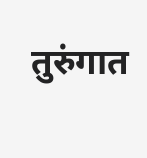तुरुंगात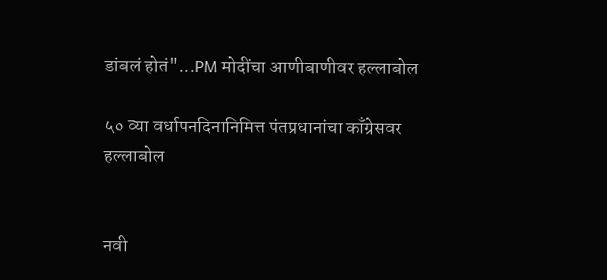डांबलं होतं"...PM मोदींचा आणीबाणीवर हल्लाबोल

५० व्या वर्धापनदिनानिमित्त पंतप्रधानांचा काँग्रेसवर हल्लाबोल


नवी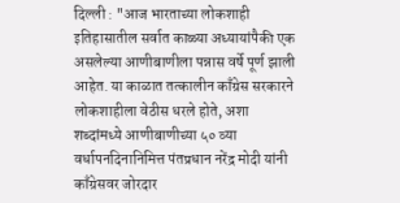दिल्ली : "आज भारताच्या लोकशाही इतिहासातील सर्वात काळ्या अध्यायांपैकी एक असलेल्या आणीबाणीला पन्नास वर्षे पूर्ण झाली आहेत. या काळात तत्कालीन काँग्रेस सरकारने लोकशाहीला वेठीस धरले होते, अशा शब्‍दांमध्‍ये आणीबाणीच्या ५० व्या वर्धापनदिनानिमित्त पंतप्रधान नरेंद्र मोदी यांनी काँग्रेसवर जोरदार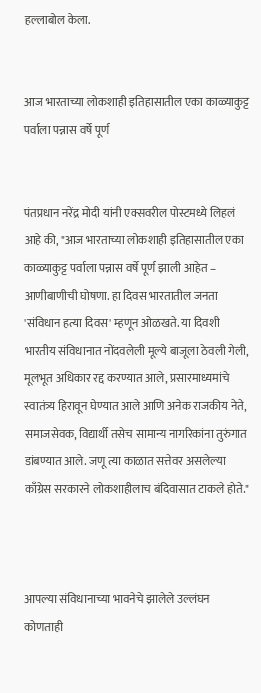हल्लाबोल केला.


आज भारताच्या लोकशाही इतिहासातील एका काळ्याकुट्ट पर्वाला पन्नास वर्षे पूर्ण


पंतप्रधान नरेंद्र मोदी यांनी एक्सवरील पोस्टमध्ये लिहलं आहे की, "आज भारताच्या लोकशाही इतिहासातील एका काळ्याकुट्ट पर्वाला पन्नास वर्षे पूर्ण झाली आहेत – आणीबाणीची घोषणा. हा दिवस भारतातील जनता 'संविधान हत्या दिवस' म्हणून ओळखते. या दिवशी भारतीय संविधानात नोंदवलेली मूल्ये बाजूला ठेवली गेली, मूलभूत अधिकार रद्द करण्यात आले, प्रसारमाध्यमांचे स्वातंत्र्य हिरावून घेण्यात आले आणि अनेक राजकीय नेते, समाजसेवक, विद्यार्थी तसेच सामान्य नागरिकांना तुरुंगात डांबण्यात आले. जणू त्या काळात सत्तेवर असलेल्या काँग्रेस सरकारने लोकशाहीलाच बंदिवासात टाकले होते."



आपल्या संविधानाच्या भावनेचे झालेले उल्लंघन कोणताही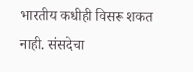भारतीय कधीही विसरू शकत नाही. संसदेचा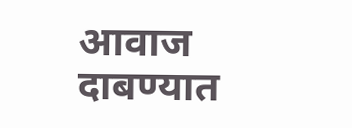आवाज दाबण्यात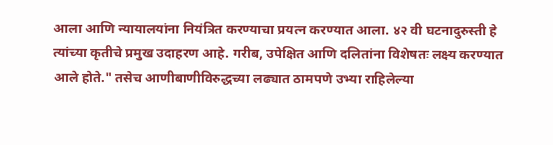आला आणि न्यायालयांना नियंत्रित करण्याचा प्रयत्न करण्यात आला. ४२ वी घटनादुरुस्ती हे त्यांच्या कृतीचे प्रमुख उदाहरण आहे. गरीब, उपेक्षित आणि दलितांना विशेषतः लक्ष्य करण्यात आले होते." तसेच आणीबाणीविरुद्धच्या लढ्यात ठामपणे उभ्या राहिलेल्या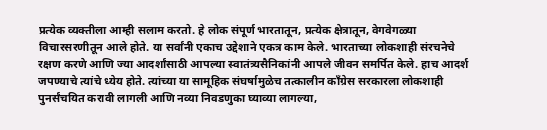प्रत्येक व्यक्तीला आम्ही सलाम करतो. हे लोक संपूर्ण भारतातून, प्रत्येक क्षेत्रातून, वेगवेगळ्या विचारसरणीतून आले होते. या सर्वांनी एकाच उद्देशाने एकत्र काम केले. भारताच्या लोकशाही संरचनेचे रक्षण करणे आणि ज्या आदर्शांसाठी आपल्या स्वातंत्र्यसैनिकांनी आपले जीवन समर्पित केले. हाच आदर्श जपण्याचे त्यांचे ध्येय होते. त्यांच्या या सामूहिक संघर्षामुळेच तत्कालीन काँग्रेस सरकारला लोकशाही पुनर्संचयित करावी लागली आणि नव्या निवडणुका घ्याव्या लागल्या,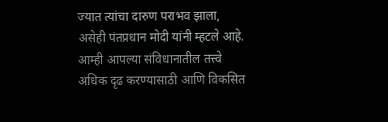ज्यात त्यांचा दारुण पराभव झाला, असेही पंतप्रधान मोदी यांनी म्‍हटले आहे. आम्ही आपल्या संविधानातील तत्त्वे अधिक दृढ करण्यासाठी आणि विकसित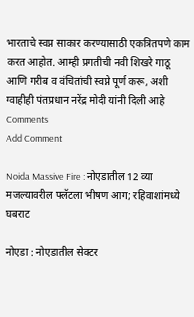भारताचे स्वप्न साकार करण्यासाठी एकत्रितपणे काम करत आहोत. आम्ही प्रगतीची नवी शिखरे गाठू आणि गरीब व वंचितांची स्वप्ने पूर्ण करू, अशी ग्‍वाहीही पंतप्रधान नरेंद्र मोदी यांनी दिली आहे
Comments
Add Comment

Noida Massive Fire : नोएडातील 12 व्या मजल्यावरील फ्लॅटला भीषण आग; रहिवाशांमध्ये घबराट

नोएडा : नोएडातील सेक्टर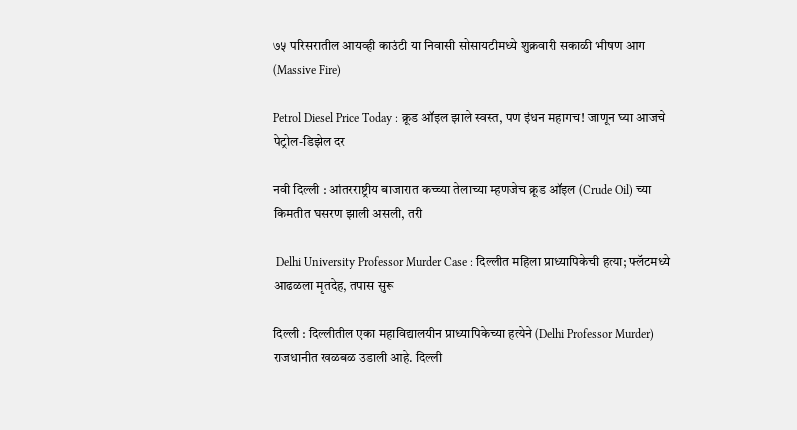७५ परिसरातील आयव्ही काउंटी या निवासी सोसायटीमध्ये शुक्रवारी सकाळी भीषण आग (Massive Fire)

Petrol Diesel Price Today : क्रूड ऑइल झाले स्वस्त, पण इंधन महागच! जाणून घ्या आजचे पेट्रोल-डिझेल दर

नवी दिल्ली : आंतरराष्ट्रीय बाजारात कच्च्या तेलाच्या म्हणजेच क्रूड ऑइल (Crude Oil) च्या किमतीत घसरण झाली असली, तरी

 Delhi University Professor Murder Case : दिल्लीत महिला प्राध्यापिकेची हत्या; फ्लॅटमध्ये आढळला मृतदेह, तपास सुरू

दिल्ली : दिल्लीतील एका महाविद्यालयीन प्राध्यापिकेच्या हत्येने (Delhi Professor Murder) राजधानीत खळबळ उडाली आहे. दिल्ली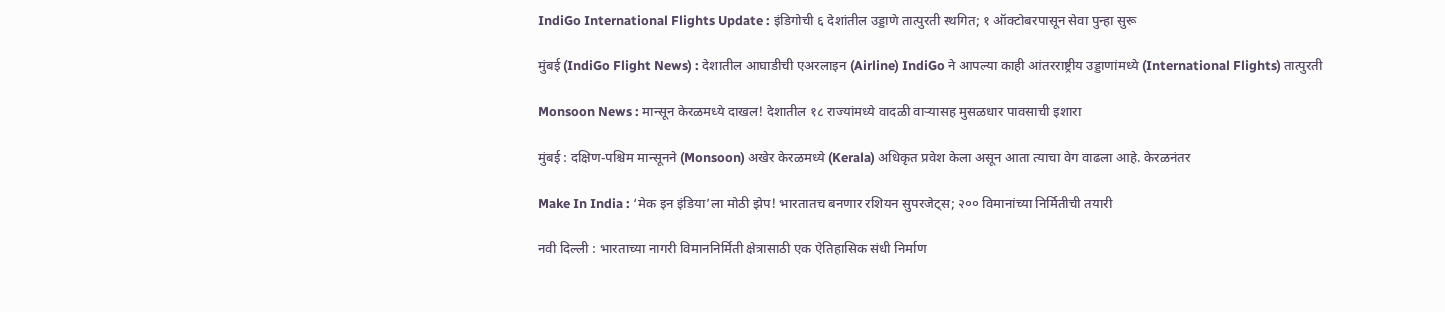IndiGo International Flights Update : इंडिगोची ६ देशांतील उड्डाणे तात्पुरती स्थगित; १ ऑक्टोबरपासून सेवा पुन्हा सुरू

मुंबई (IndiGo Flight News) : देशातील आघाडीची एअरलाइन (Airline) IndiGo ने आपल्या काही आंतरराष्ट्रीय उड्डाणांमध्ये (International Flights) तात्पुरती

Monsoon News : मान्सून केरळमध्ये दाखल! देशातील १८ राज्यांमध्ये वादळी वाऱ्यासह मुसळधार पावसाची इशारा

मुंबई : दक्षिण-पश्चिम मान्सूनने (Monsoon) अखेर केरळमध्ये (Kerala) अधिकृत प्रवेश केला असून आता त्याचा वेग वाढला आहे. केरळनंतर

Make In India : ‘मेक इन इंडिया’ला मोठी झेप! भारतातच बनणार रशियन सुपरजेट्स; २०० विमानांच्या निर्मितीची तयारी

नवी दिल्ली : भारताच्या नागरी विमाननिर्मिती क्षेत्रासाठी एक ऐतिहासिक संधी निर्माण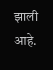झाली आहे.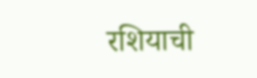रशियाची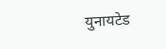युनायटेड